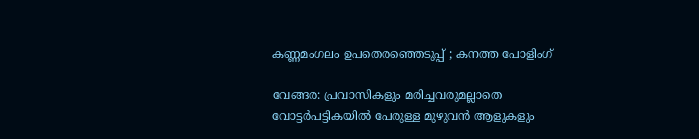കണ്ണമംഗലം ഉപതെരഞ്ഞെടുപ്പ് ; കനത്ത പോളിംഗ്

വേങ്ങര: പ്രവാസികളും മരിച്ചവരുമല്ലാതെ വോട്ടര്‍പട്ടികയില്‍ പേരുള്ള മുഴുവന്‍ ആളുകളും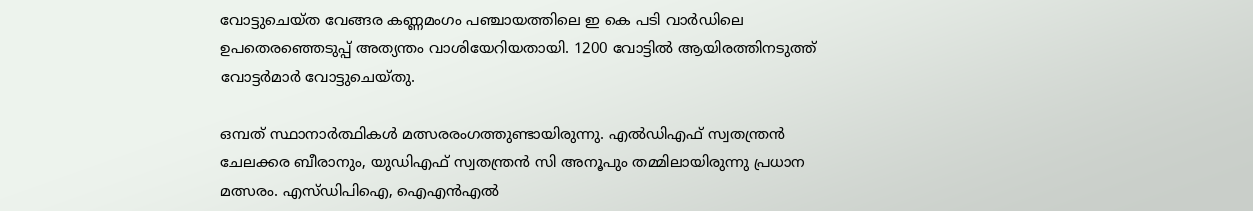വോട്ടുചെയ്ത വേങ്ങര കണ്ണമംഗം പഞ്ചായത്തിലെ ഇ കെ പടി വാര്‍ഡിലെ ഉപതെരഞ്ഞെടുപ്പ് അത്യന്തം വാശിയേറിയതായി. 1200 വോട്ടില്‍ ആയിരത്തിനടുത്ത് വോട്ടര്‍മാര്‍ വോട്ടുചെയ്തു.

ഒമ്പത് സ്ഥാനാര്‍ത്ഥികള്‍ മത്സരരംഗത്തുണ്ടായിരുന്നു. എല്‍ഡിഎഫ് സ്വതന്ത്രന്‍ ചേലക്കര ബീരാനും, യുഡിഎഫ് സ്വതന്ത്രന്‍ സി അനൂപും തമ്മിലായിരുന്നു പ്രധാന മത്സരം. എസ്ഡിപിഐ, ഐഎന്‍എല്‍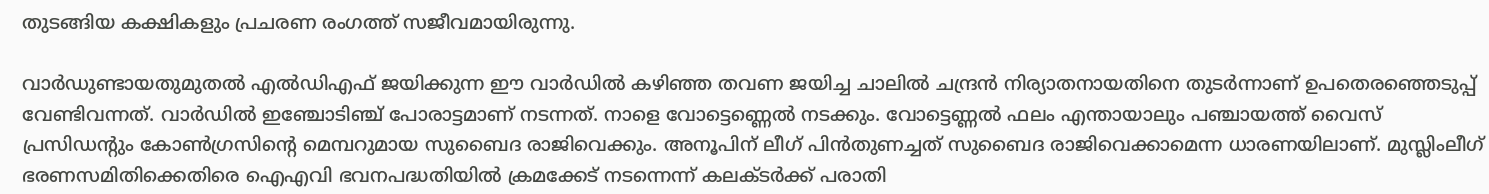തുടങ്ങിയ കക്ഷികളും പ്രചരണ രംഗത്ത് സജീവമായിരുന്നു.

വാര്‍ഡുണ്ടായതുമുതല്‍ എല്‍ഡിഎഫ് ജയിക്കുന്ന ഈ വാര്‍ഡില്‍ കഴിഞ്ഞ തവണ ജയിച്ച ചാലില്‍ ചന്ദ്രന്‍ നിര്യാതനായതിനെ തുടര്‍ന്നാണ് ഉപതെരഞ്ഞെടുപ്പ് വേണ്ടിവന്നത്. വാര്‍ഡില്‍ ഇഞ്ചോടിഞ്ച് പോരാട്ടമാണ് നടന്നത്. നാളെ വോട്ടെണ്ണെല്‍ നടക്കും. വോട്ടെണ്ണല്‍ ഫലം എന്തായാലും പഞ്ചായത്ത് വൈസ് പ്രസിഡന്റും കോണ്‍ഗ്രസിന്റെ മെമ്പറുമായ സുബൈദ രാജിവെക്കും. അനൂപിന് ലീഗ് പിന്‍തുണച്ചത് സുബൈദ രാജിവെക്കാമെന്ന ധാരണയിലാണ്. മുസ്ലിംലീഗ് ഭരണസമിതിക്കെതിരെ ഐഎവി ഭവനപദ്ധതിയില്‍ ക്രമക്കേട് നടന്നെന്ന് കലക്ടര്‍ക്ക് പരാതി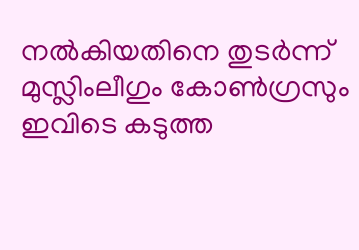നല്‍കിയതിനെ തുടര്‍ന്ന് മുസ്ലിംലീഗും കോണ്‍ഗ്രസും ഇവിടെ കടുത്ത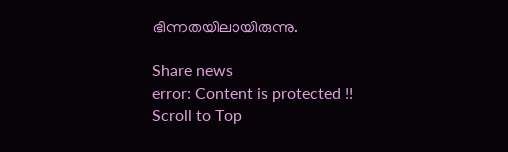ഭിന്നതയിലായിരുന്നു.

Share news
error: Content is protected !!
Scroll to Top